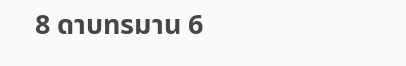8 ดาบทรมาน 6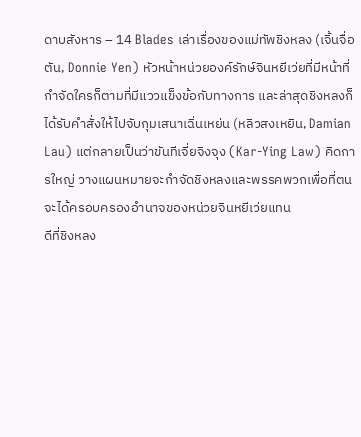ดาบสังหาร – 14 Blades เล่าเรื่องของแม่ทัพชิงหลง (เจิ้นจื่อตัน, Donnie Yen) หัวหน้าหน่วยองค์รักษ์จินหยีเว่ยที่มีหน้าที่กำจัดใครก็ตามที่มีแววแข็งข้อกับทางการ และล่าสุดชิงหลงก็ได้รับคำสั่งให้ไปจับกุมเสนาเฉิ่นเหย่น (หลิวสงเหยิน, Damian Lau) แต่กลายเป็นว่าขันทีเจี่ยจิงจุง (Kar-Ying Law) คิดการใหญ่ วางแผนหมายจะกำจัดชิงหลงและพรรคพวกเพื่อที่ตนจะได้ครอบครองอำนาจของหน่วยจินหยีเว่ยแทน
ดีที่ชิงหลง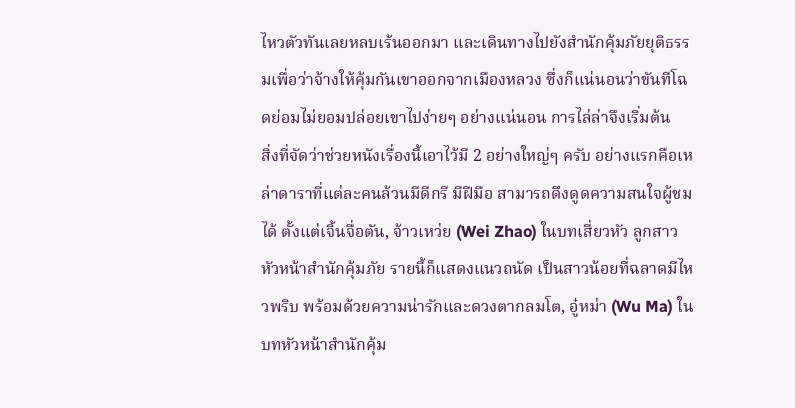ไหวตัวทันเลยหลบเร้นออกมา และเดินทางไปยังสำนักคุ้มภัยยุติธรรมเพื่อว่าจ้างให้คุ้มกันเขาออกจากเมืองหลวง ซึ่งก็แน่นอนว่าขันทีโฉดย่อมไม่ยอมปล่อยเขาไปง่ายๆ อย่างแน่นอน การไล่ล่าจึงเริ่มต้น
สิ่งที่จัดว่าช่วยหนังเรื่องนี้เอาไว้มี 2 อย่างใหญ่ๆ ครับ อย่างแรกคือเหล่าดาราที่แต่ละคนล้วนมีดีกรี มีฝีมือ สามารถดึงดูดความสนใจผู้ชมได้ ตั้งแต่เจิ้นจื่อตัน, จ้าวเหว่ย (Wei Zhao) ในบทเสี่ยวหัว ลูกสาวหัวหน้าสำนักคุ้มภัย รายนี้ก็แสดงแนวถนัด เป็นสาวน้อยที่ฉลาดมีไหวพริบ พร้อมด้วยความน่ารักและดวงตากลมโต, อู๋หม่า (Wu Ma) ในบทหัวหน้าสำนักคุ้ม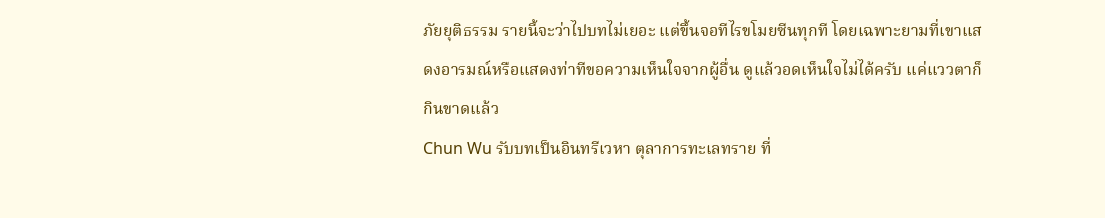ภัยยุติธรรม รายนี้จะว่าไปบทไม่เยอะ แต่ขึ้นจอทีไรขโมยซีนทุกที โดยเฉพาะยามที่เขาแสดงอารมณ์หรือแสดงท่าทีขอความเห็นใจจากผู้อื่น ดูแล้วอดเห็นใจไม่ได้ครับ แค่แววตาก็กินขาดแล้ว
Chun Wu รับบทเป็นอินทรีเวหา ตุลาการทะเลทราย ที่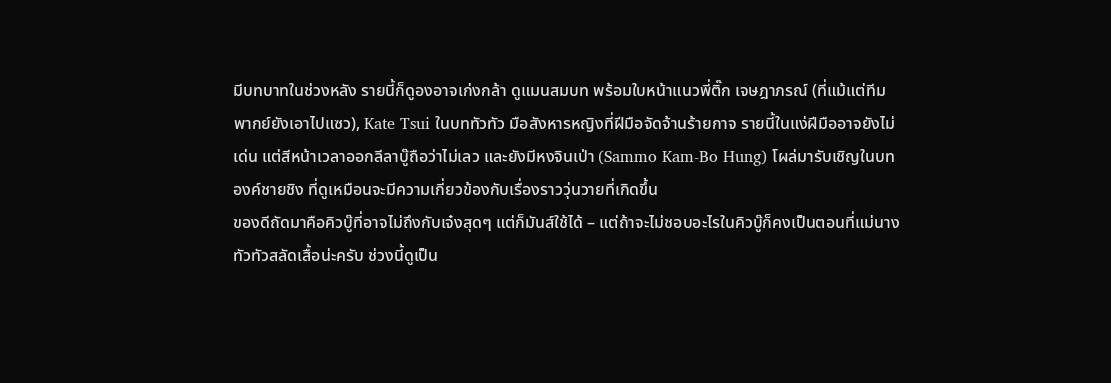มีบทบาทในช่วงหลัง รายนี้ก็ดูองอาจเก่งกล้า ดูแมนสมบท พร้อมใบหน้าแนวพี่ติ๊ก เจษฎาภรณ์ (ที่แม้แต่ทีมพากย์ยังเอาไปแซว), Kate Tsui ในบททัวทัว มือสังหารหญิงที่ฝีมือจัดจ้านร้ายกาจ รายนี้ในแง่ฝีมืออาจยังไม่เด่น แต่สีหน้าเวลาออกลีลาบู๊ถือว่าไม่เลว และยังมีหงจินเป่า (Sammo Kam-Bo Hung) โผล่มารับเชิญในบทองค์ชายชิง ที่ดูเหมือนจะมีความเกี่ยวข้องกับเรื่องราววุ่นวายที่เกิดขึ้น
ของดีถัดมาคือคิวบู๊ที่อาจไม่ถึงกับเจ๋งสุดๆ แต่ก็มันส์ใช้ได้ – แต่ถ้าจะไม่ชอบอะไรในคิวบู๊ก็คงเป็นตอนที่แม่นางทัวทัวสลัดเสื้อน่ะครับ ช่วงนี้ดูเป็น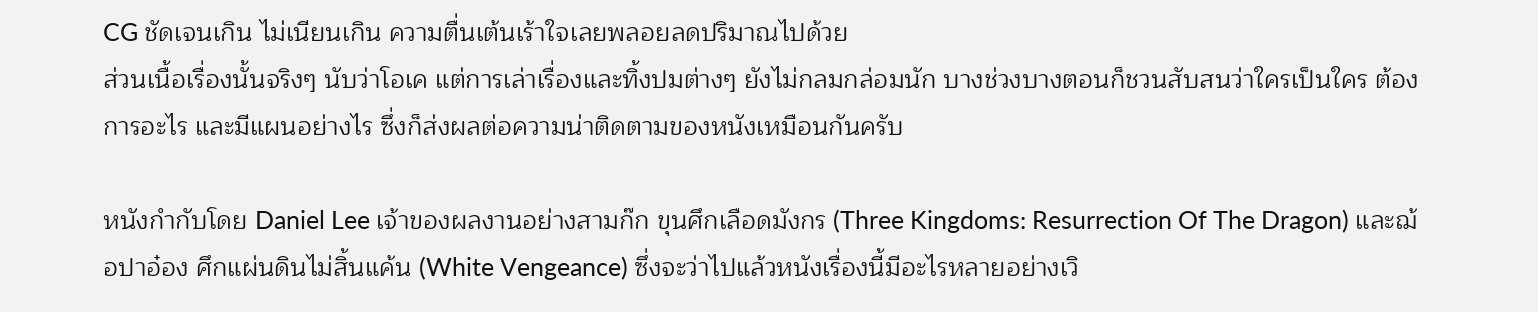CG ชัดเจนเกิน ไม่เนียนเกิน ความตื่นเต้นเร้าใจเลยพลอยลดปริมาณไปด้วย
ส่วนเนื้อเรื่องนั้นจริงๆ นับว่าโอเค แต่การเล่าเรื่องและทิ้งปมต่างๆ ยังไม่กลมกล่อมนัก บางช่วงบางตอนก็ชวนสับสนว่าใครเป็นใคร ต้องการอะไร และมีแผนอย่างไร ซึ่งก็ส่งผลต่อความน่าติดตามของหนังเหมือนกันครับ

หนังกำกับโดย Daniel Lee เจ้าของผลงานอย่างสามก๊ก ขุนศึกเลือดมังกร (Three Kingdoms: Resurrection Of The Dragon) และฌ้อปาอ๋อง ศึกแผ่นดินไม่สิ้นแค้น (White Vengeance) ซึ่งจะว่าไปแล้วหนังเรื่องนี้มีอะไรหลายอย่างเวิ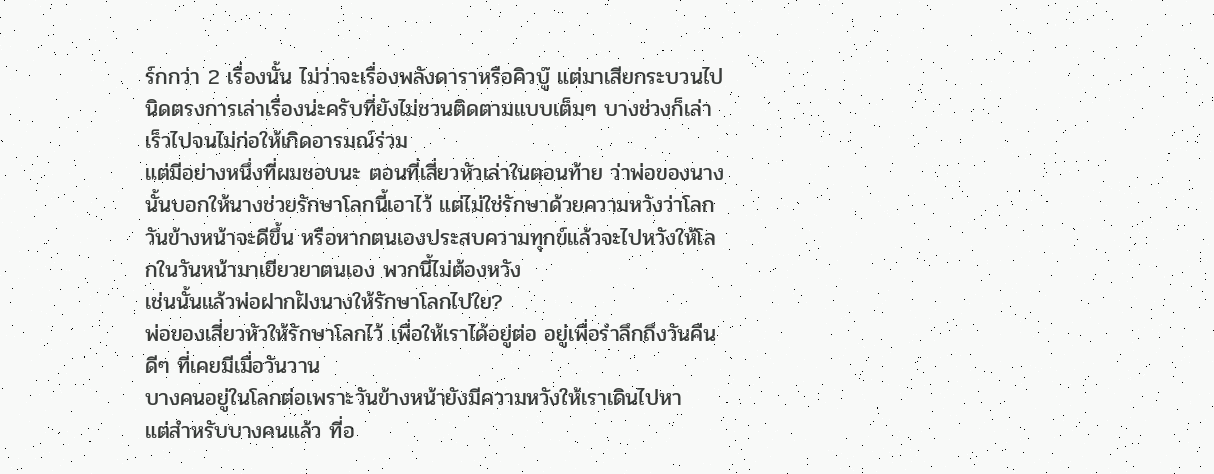ร์กกว่า 2 เรื่องนั้น ไม่ว่าจะเรื่องพลังดาราหรือคิวบู๊ แต่มาเสียกระบวนไปนิดตรงการเล่าเรื่องน่ะครับที่ยังไม่ชวนติดตามแบบเต็มๆ บางช่วงก็เล่าเร็วไปจนไม่ก่อให้เกิดอารมณ์ร่วม
แต่มีอย่างหนึ่งที่ผมชอบนะ ตอนที่เสี่ยวหัวเล่าในตอนท้าย ว่าพ่อของนางนั้นบอกให้นางช่วยรักษาโลกนี้เอาไว้ แต่ไม่ใช่รักษาด้วยความหวังว่าโลกวันข้างหน้าจะดีขึ้น หรือหากตนเองประสบความทุกข์แล้วจะไปหวังให้โลกในวันหน้ามาเยียวยาตนเอง พวกนี้ไม่ต้องหวัง
เช่นนั้นแล้วพ่อฝากฝังนางให้รักษาโลกไปใย?
พ่อของเสี่ยวหัวให้รักษาโลกไว้ เพื่อให้เราได้อยู่ต่อ อยู่เพื่อรำลึกถึงวันคืนดีๆ ที่เคยมีเมื่อวันวาน
บางคนอยู่ในโลกต่อเพราะวันข้างหน้ายังมีความหวังให้เราเดินไปหา
แต่สำหรับบางคนแล้ว ที่อ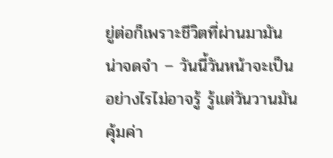ยู่ต่อก็เพราะชีวิตที่ผ่านมามันน่าจดจำ – วันนี้วันหน้าจะเป็นอย่างไรไม่อาจรู้ รู้แต่วันวานมันคุ้มค่า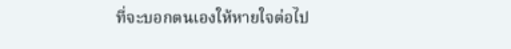ที่จะบอกตนเองให้หายใจต่อไป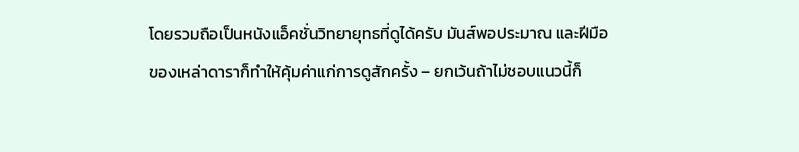โดยรวมถือเป็นหนังแอ็คชั่นวิทยายุทธที่ดูได้ครับ มันส์พอประมาณ และฝีมือของเหล่าดาราก็ทำให้คุ้มค่าแก่การดูสักครั้ง – ยกเว้นถ้าไม่ชอบแนวนี้ก็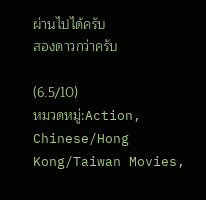ผ่านไปได้ครับ
สองดาวกว่าครับ

(6.5/10)
หมวดหมู่:Action, Chinese/Hong Kong/Taiwan Movies,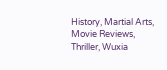History, Martial Arts, Movie Reviews, Thriller, Wuxia